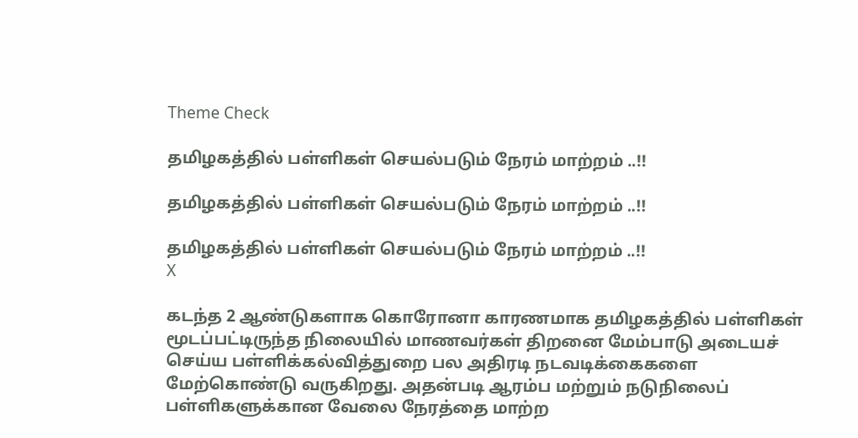Theme Check

தமிழகத்தில் பள்ளிகள் செயல்படும் நேரம் மாற்றம் ..!!

தமிழகத்தில் பள்ளிகள் செயல்படும் நேரம் மாற்றம் ..!!

தமிழகத்தில் பள்ளிகள் செயல்படும் நேரம் மாற்றம் ..!!
X

கடந்த 2 ஆண்டுகளாக கொரோனா காரணமாக தமிழகத்தில் பள்ளிகள் மூடப்பட்டிருந்த நிலையில் மாணவர்கள் திறனை மேம்பாடு அடையச் செய்ய பள்ளிக்கல்வித்துறை பல அதிரடி நடவடிக்கைகளை மேற்கொண்டு வருகிறது. அதன்படி ஆரம்ப மற்றும் நடுநிலைப் பள்ளிகளுக்கான வேலை நேரத்தை மாற்ற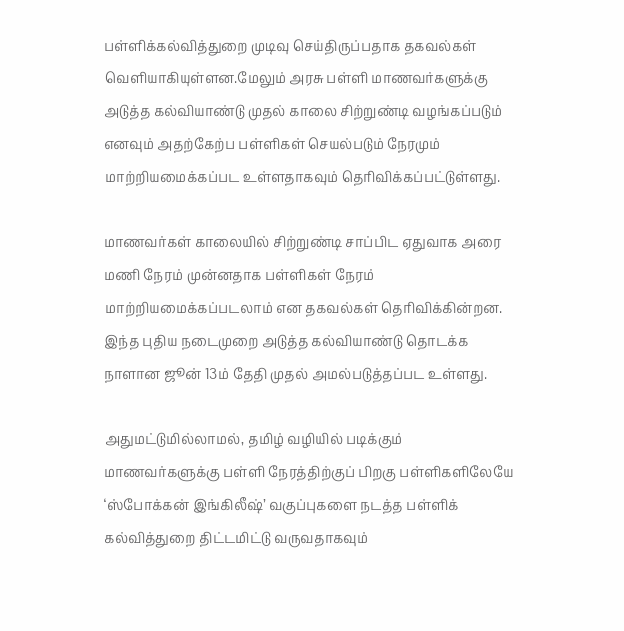பள்ளிக்கல்வித்துறை முடிவு செய்திருப்பதாக தகவல்கள் வெளியாகியுள்ளன.மேலும் அரசு பள்ளி மாணவர்களுக்கு அடுத்த கல்வியாண்டு முதல் காலை சிற்றுண்டி வழங்கப்படும் எனவும் அதற்கேற்ப பள்ளிகள் செயல்படும் நேரமும் மாற்றியமைக்கப்பட உள்ளதாகவும் தெரிவிக்கப்பட்டுள்ளது.

மாணவர்கள் காலையில் சிற்றுண்டி சாப்பிட ஏதுவாக அரை மணி நேரம் முன்னதாக பள்ளிகள் நேரம் மாற்றியமைக்கப்படலாம் என தகவல்கள் தெரிவிக்கின்றன. இந்த புதிய நடைமுறை அடுத்த கல்வியாண்டு தொடக்க நாளான ஜூன் 13ம் தேதி முதல் அமல்படுத்தப்பட உள்ளது.

அதுமட்டுமில்லாமல், தமிழ் வழியில் படிக்கும் மாணவர்களுக்கு பள்ளி நேரத்திற்குப் பிறகு பள்ளிகளிலேயே ‘ஸ்போக்கன் இங்கிலீஷ்’ வகுப்புகளை நடத்த பள்ளிக் கல்வித்துறை திட்டமிட்டு வருவதாகவும்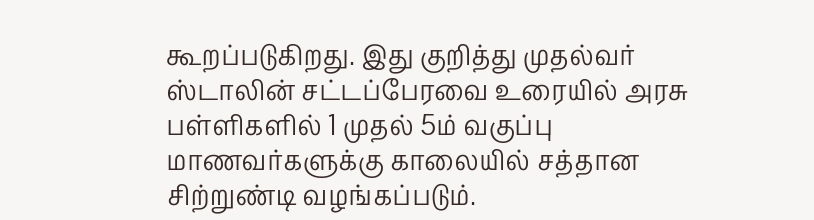கூறப்படுகிறது. இது குறித்து முதல்வர் ஸ்டாலின் சட்டப்பேரவை உரையில் அரசு பள்ளிகளில் 1 முதல் 5ம் வகுப்பு மாணவர்களுக்கு காலையில் சத்தான சிற்றுண்டி வழங்கப்படும்.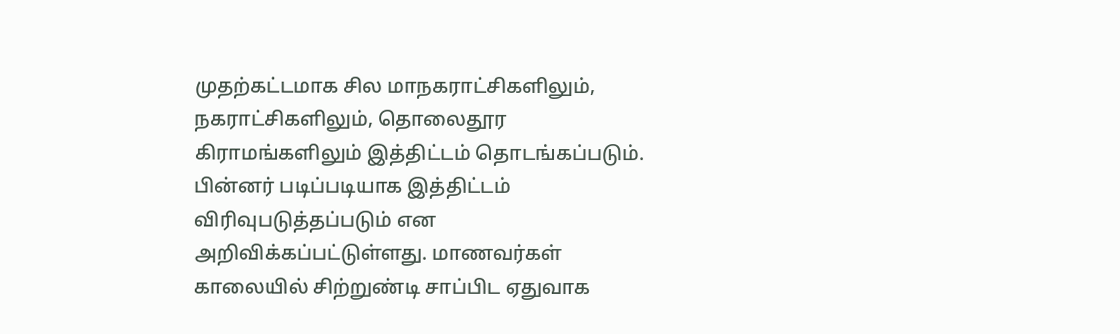முதற்கட்டமாக சில மாநகராட்சிகளிலும், நகராட்சிகளிலும், தொலைதூர கிராமங்களிலும் இத்திட்டம் தொடங்கப்படும். பின்னர் படிப்படியாக இத்திட்டம் விரிவுபடுத்தப்படும் என அறிவிக்கப்பட்டுள்ளது. மாணவர்கள் காலையில் சிற்றுண்டி சாப்பிட ஏதுவாக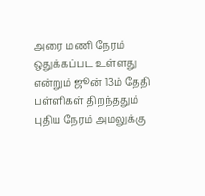அரை மணி நேரம் ஒதுக்கப்பட உள்ளது என்றும் ஜூன் 13ம் தேதி பள்ளிகள் திறந்ததும் புதிய நேரம் அமலுக்கு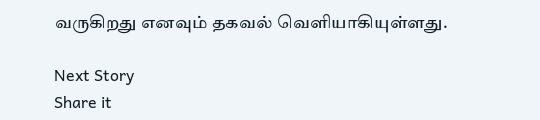வருகிறது எனவும் தகவல் வெளியாகியுள்ளது.

Next Story
Share it